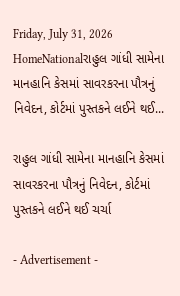Friday, July 31, 2026
HomeNationalરાહુલ ગાંધી સામેના માનહાનિ કેસમાં સાવરકરના પૌત્રનું નિવેદન, કોર્ટમાં પુસ્તકને લઈને થઈ...

રાહુલ ગાંધી સામેના માનહાનિ કેસમાં સાવરકરના પૌત્રનું નિવેદન, કોર્ટમાં પુસ્તકને લઈને થઈ ચર્ચા

- Advertisement -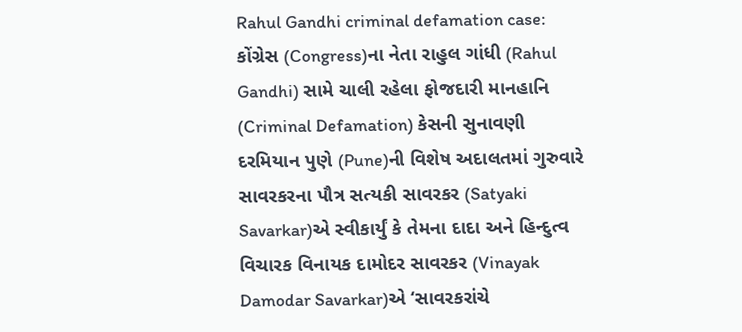Rahul Gandhi criminal defamation case: કોંગ્રેસ (Congress)ના નેતા રાહુલ ગાંધી (Rahul Gandhi) સામે ચાલી રહેલા ફોજદારી માનહાનિ (Criminal Defamation) કેસની સુનાવણી દરમિયાન પુણે (Pune)ની વિશેષ અદાલતમાં ગુરુવારે સાવરકરના પૌત્ર સત્યકી સાવરકર (Satyaki Savarkar)એ સ્વીકાર્યું કે તેમના દાદા અને હિન્દુત્વ વિચારક વિનાયક દામોદર સાવરકર (Vinayak Damodar Savarkar)એ ‘સાવરકરાંચે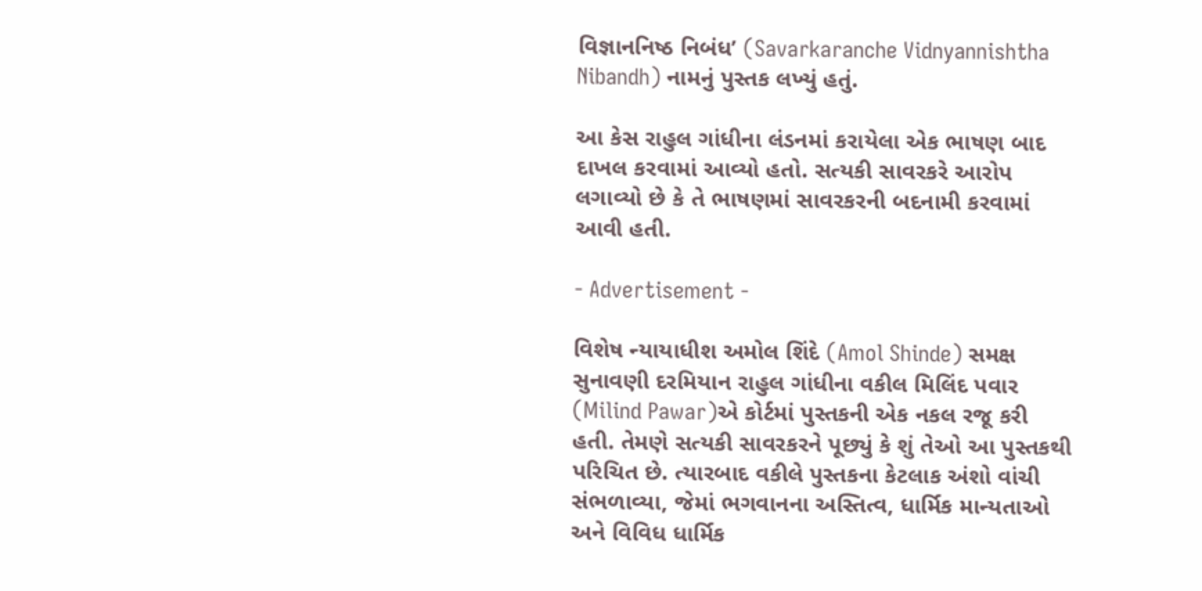વિજ્ઞાનનિષ્ઠ નિબંધ’ (Savarkaranche Vidnyannishtha Nibandh) નામનું પુસ્તક લખ્યું હતું.

આ કેસ રાહુલ ગાંધીના લંડનમાં કરાયેલા એક ભાષણ બાદ દાખલ કરવામાં આવ્યો હતો. સત્યકી સાવરકરે આરોપ લગાવ્યો છે કે તે ભાષણમાં સાવરકરની બદનામી કરવામાં આવી હતી.

- Advertisement -

વિશેષ ન્યાયાધીશ અમોલ શિંદે (Amol Shinde) સમક્ષ સુનાવણી દરમિયાન રાહુલ ગાંધીના વકીલ મિલિંદ પવાર (Milind Pawar)એ કોર્ટમાં પુસ્તકની એક નકલ રજૂ કરી હતી. તેમણે સત્યકી સાવરકરને પૂછ્યું કે શું તેઓ આ પુસ્તકથી પરિચિત છે. ત્યારબાદ વકીલે પુસ્તકના કેટલાક અંશો વાંચી સંભળાવ્યા, જેમાં ભગવાનના અસ્તિત્વ, ધાર્મિક માન્યતાઓ અને વિવિધ ધાર્મિક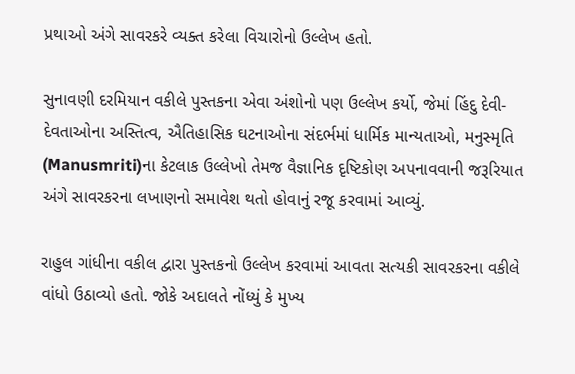પ્રથાઓ અંગે સાવરકરે વ્યક્ત કરેલા વિચારોનો ઉલ્લેખ હતો.

સુનાવણી દરમિયાન વકીલે પુસ્તકના એવા અંશોનો પણ ઉલ્લેખ કર્યો, જેમાં હિંદુ દેવી-દેવતાઓના અસ્તિત્વ, ઐતિહાસિક ઘટનાઓના સંદર્ભમાં ધાર્મિક માન્યતાઓ, મનુસ્મૃતિ (Manusmriti)ના કેટલાક ઉલ્લેખો તેમજ વૈજ્ઞાનિક દૃષ્ટિકોણ અપનાવવાની જરૂરિયાત અંગે સાવરકરના લખાણનો સમાવેશ થતો હોવાનું રજૂ કરવામાં આવ્યું.

રાહુલ ગાંધીના વકીલ દ્વારા પુસ્તકનો ઉલ્લેખ કરવામાં આવતા સત્યકી સાવરકરના વકીલે વાંધો ઉઠાવ્યો હતો. જોકે અદાલતે નોંધ્યું કે મુખ્ય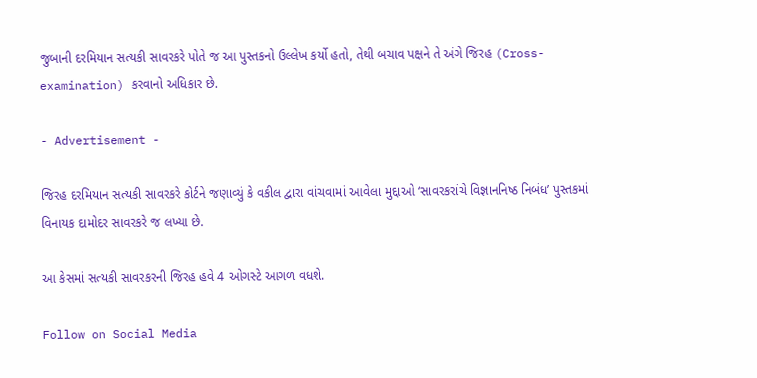જુબાની દરમિયાન સત્યકી સાવરકરે પોતે જ આ પુસ્તકનો ઉલ્લેખ કર્યો હતો, તેથી બચાવ પક્ષને તે અંગે જિરહ (Cross-examination) કરવાનો અધિકાર છે.

- Advertisement -

જિરહ દરમિયાન સત્યકી સાવરકરે કોર્ટને જણાવ્યું કે વકીલ દ્વારા વાંચવામાં આવેલા મુદ્દાઓ ‘સાવરકરાંચે વિજ્ઞાનનિષ્ઠ નિબંધ’ પુસ્તકમાં વિનાયક દામોદર સાવરકરે જ લખ્યા છે.

આ કેસમાં સત્યકી સાવરકરની જિરહ હવે 4 ઓગસ્ટે આગળ વધશે.

Follow on Social Media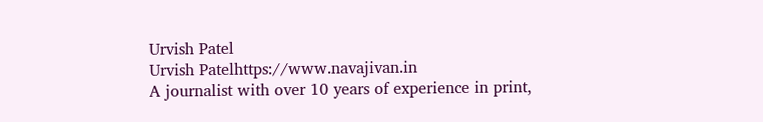Urvish Patel
Urvish Patelhttps://www.navajivan.in
A journalist with over 10 years of experience in print,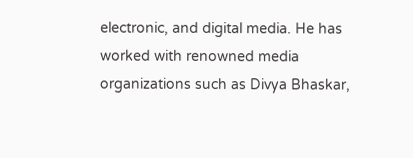electronic, and digital media. He has worked with renowned media organizations such as Divya Bhaskar,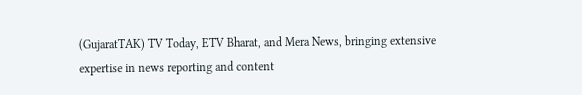(GujaratTAK) TV Today, ETV Bharat, and Mera News, bringing extensive expertise in news reporting and content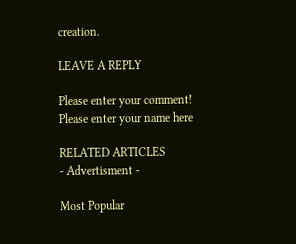creation.

LEAVE A REPLY

Please enter your comment!
Please enter your name here

RELATED ARTICLES
- Advertisment -

Most Popular